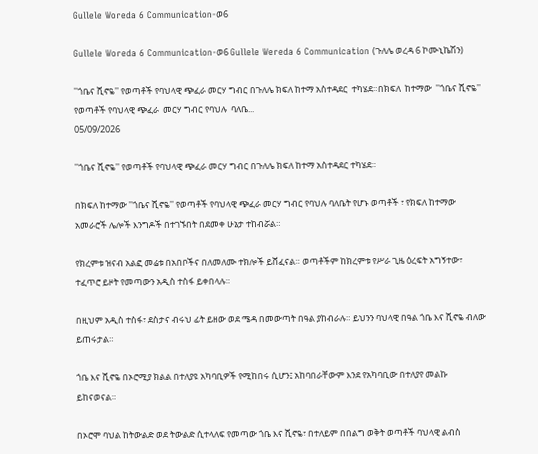Gullele Woreda 6 Communication-ወ6

Gullele Woreda 6 Communication-ወ6 Gullele Wereda 6 Communication (ጉለሌ ወረዳ 6 ኮሙኒኬሽን)

''ጎቤና ሺኖዬ'' የወጣቶች የባህላዊ ጭፈራ መርሃ ግብር በጉለሌ ክፍለ ከተማ አስተዳደር  ተካሄደ።በክፍለ  ከተማው  ''ጎቤና ሺኖዬ'' የወጣቶች የባህላዊ ጭፈራ  መርሃ ግብር የባህሉ  ባለቤ...
05/09/2026

''ጎቤና ሺኖዬ'' የወጣቶች የባህላዊ ጭፈራ መርሃ ግብር በጉለሌ ክፍለ ከተማ አስተዳደር ተካሄደ።

በክፍለ ከተማው ''ጎቤና ሺኖዬ'' የወጣቶች የባህላዊ ጭፈራ መርሃ ግብር የባህሉ ባለቤት የሆኑ ወጣቶች ፣ የክፍለ ከተማው አመራሮች ሌሎች እንግዶች በተገኙበት በደመቀ ሁኔታ ተከብሯል።

የክረምቱ ዝናብ አልፎ መሬቱ በአበቦችና በለመለሙ ተክሎች ይሸፈናል። ወጣቶችም ከክረምቱ የሥራ ጊዜ ዕረፍት አግኝተው፣ ተፈጥሮ ይዞት የመጣውን አዲስ ተስፋ ይቀበላሉ።

በዚህም አዲስ ተስፋ፣ ደስታና ብሩህ ፊት ይዘው ወደ ሜዳ በመውጣት በዓል ያከብራሉ። ይህንን ባህላዊ በዓል ጎቤ እና ሺኖዬ ብለው ይጠሩታል።

ጎቤ እና ሺኖዬ በኦሮሚያ ክልል በተለያዩ አካባቢዎች የሚከበሩ ሲሆን፤ አከባበራቸውም እንደ የአካባቢው በተለያየ መልኩ ይከናወናል።

በኦሮሞ ባህል ከትውልድ ወደ ትውልድ ሲተላለፍ የመጣው ጎቤ እና ሺኖዬ፣ በተለይም በበልግ ወቅት ወጣቶች ባህላዊ ልብስ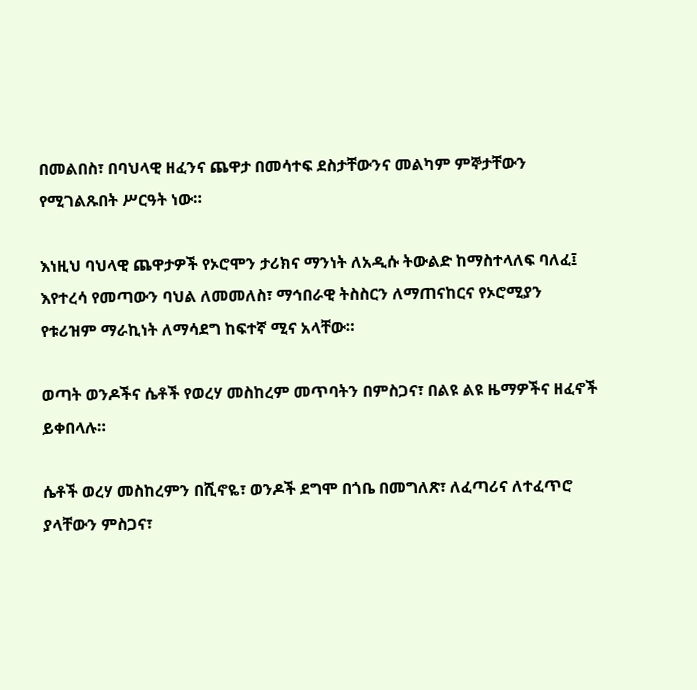በመልበስ፣ በባህላዊ ዘፈንና ጨዋታ በመሳተፍ ደስታቸውንና መልካም ምኞታቸውን የሚገልጹበት ሥርዓት ነው።

እነዚህ ባህላዊ ጨዋታዎች የኦሮሞን ታሪክና ማንነት ለአዲሱ ትውልድ ከማስተላለፍ ባለፈ፤ እየተረሳ የመጣውን ባህል ለመመለስ፣ ማኅበራዊ ትስስርን ለማጠናከርና የኦሮሚያን የቱሪዝም ማራኪነት ለማሳደግ ከፍተኛ ሚና አላቸው።

ወጣት ወንዶችና ሴቶች የወረሃ መስከረም መጥባትን በምስጋና፣ በልዩ ልዩ ዜማዎችና ዘፈኖች ይቀበላሉ።

ሴቶች ወረሃ መስከረምን በሺኖዬ፣ ወንዶች ደግሞ በጎቤ በመግለጽ፣ ለፈጣሪና ለተፈጥሮ ያላቸውን ምስጋና፣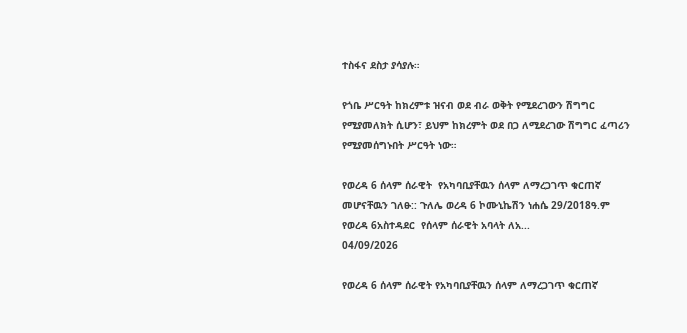ተስፋና ደስታ ያሳያሉ።

የጎቤ ሥርዓት ከክረምቱ ዝናብ ወደ ብራ ወቅት የሚደረገውን ሽግግር የሚያመለክት ሲሆን፣ ይህም ከክረምት ወደ በጋ ለሚደረገው ሽግግር ፈጣሪን የሚያመሰግኑበት ሥርዓት ነው።

የወረዳ 6 ሰላም ሰራዊት  የአካባቢያቸዉን ሰላም ለማረጋገጥ ቁርጠኛ መሆናቸዉን ገለፁ:: ጉለሌ ወረዳ 6 ኮሙኒኬሽን ነሐሴ 29/2018ዓ.ም  የወረዳ 6አስተዳደር  የሰላም ሰራዊት አባላት ለአ...
04/09/2026

የወረዳ 6 ሰላም ሰራዊት የአካባቢያቸዉን ሰላም ለማረጋገጥ ቁርጠኛ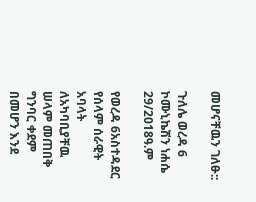መሆናቸዉን ገለፁ::

ጉለሌ ወረዳ 6 ኮሙኒኬሽን ነሐሴ 29/2018ዓ.ም

የወረዳ 6አስተዳደር የሰላም ሰራዊት አባላት ለአካባቢያቸዉ ሠላም መጠበቅ ግንባር ቀደም በመሆን እንደ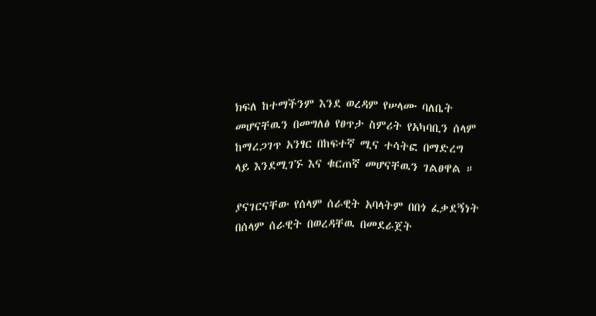ክፍለ ከተማችንም እንደ ወረዳም የሠላሙ ባለቤት መሆናቸዉን በመግለፅ የፀጥታ ስምሪት የአካባቢን ሰላም ከማረጋገጥ አንፃር በከፍተኛ ሚና ተሳትፎ በማድረግ ላይ እንደሚገኙ እና ቁርጠኛ መሆናቸዉን ገልፀዋል ።

ያናገርናቸው የሰላም ሰራዊት አባላትም በበጎ ፈቃደኝነት በሰላም ሰራዊት በወረዳቸዉ በመደራጀት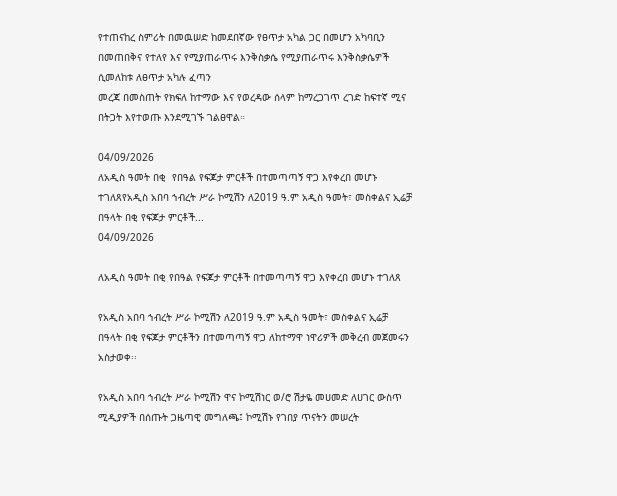የተጠናከረ ስምሪት በመዉሠድ ከመደበኛው የፀጥታ አካል ጋር በመሆን አካባቢን በመጠበቅና የተለየ እና የሚያጠራጥሩ እንቅስቃሴ የሚያጠራጥሩ እንቅስቃሴዎች ሲመለከቱ ለፀጥታ አካሉ ፈጣን
መረጃ በመስጠት የክፍለ ከተማው እና የወረዳው ሰላም ከማረጋገጥ ረገድ ከፍተኛ ሚና በትጋት እየተወጡ እንደሚገኙ ገልፀዋል።

04/09/2026
ለአዲስ ዓመት በቂ  የበዓል የፍጆታ ምርቶች በተመጣጣኝ ዋጋ እየቀረበ መሆኑ ተገለጸየአዲስ አበባ ኀብረት ሥራ ኮሚሽን ለ2019 ዓ.ም አዲስ ዓመት፣ መስቀልና ኢሬቻ በዓላት በቂ የፍጆታ ምርቶች...
04/09/2026

ለአዲስ ዓመት በቂ የበዓል የፍጆታ ምርቶች በተመጣጣኝ ዋጋ እየቀረበ መሆኑ ተገለጸ

የአዲስ አበባ ኀብረት ሥራ ኮሚሽን ለ2019 ዓ.ም አዲስ ዓመት፣ መስቀልና ኢሬቻ በዓላት በቂ የፍጆታ ምርቶችን በተመጣጣኝ ዋጋ ለከተማዋ ነዋሪዎች መቅረብ መጀመሩን አስታወቀ፡፡

የአዲስ አበባ ኀብረት ሥራ ኮሚሽን ዋና ኮሚሽነር ወ/ሮ ሽታዬ መሀመድ ለሀገር ውስጥ ሚዲያዎች በሰጡት ጋዜጣዊ መግለጫ፤ ኮሚሽኑ የገበያ ጥናትን መሠረት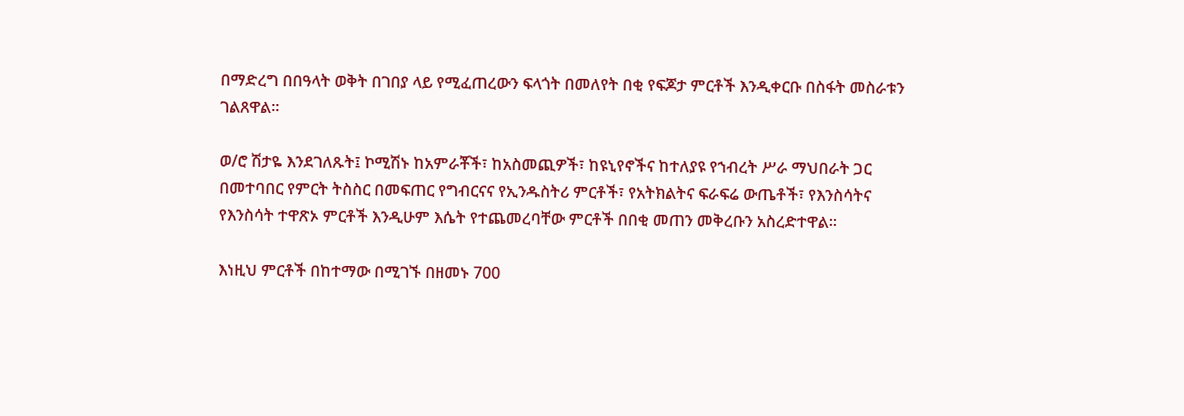በማድረግ በበዓላት ወቅት በገበያ ላይ የሚፈጠረውን ፍላጎት በመለየት በቂ የፍጆታ ምርቶች እንዲቀርቡ በስፋት መስራቱን ገልጸዋል።

ወ/ሮ ሽታዬ እንደገለጹት፤ ኮሚሽኑ ከአምራቾች፣ ከአስመጪዎች፣ ከዩኒየኖችና ከተለያዩ የኀብረት ሥራ ማህበራት ጋር በመተባበር የምርት ትስስር በመፍጠር የግብርናና የኢንዱስትሪ ምርቶች፣ የአትክልትና ፍራፍሬ ውጤቶች፣ የእንስሳትና የእንስሳት ተዋጽኦ ምርቶች እንዲሁም እሴት የተጨመረባቸው ምርቶች በበቂ መጠን መቅረቡን አስረድተዋል።

እነዚህ ምርቶች በከተማው በሚገኙ በዘመኑ 700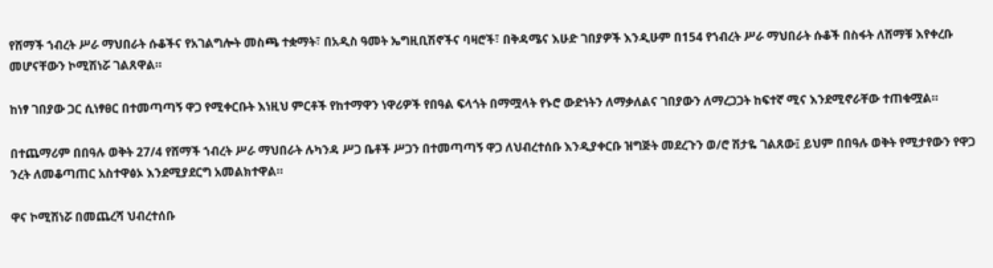የሸማች ኀብረት ሥራ ማህበራት ሱቆችና የአገልግሎት መስጫ ተቋማት፣ በአዲስ ዓመት ኤግዚቢሽኖችና ባዛሮች፣ በቅዳሜና እሁድ ገበያዎች እንዲሁም በ154 የኀብረት ሥራ ማህበራት ሱቆች በስፋት ለሸማቹ እየቀረቡ መሆናቸውን ኮሚሽነሯ ገልጸዋል።

ከነፃ ገበያው ጋር ሲነፃፀር በተመጣጣኝ ዋጋ የሚቀርቡት እነዚህ ምርቶች የከተማዋን ነዋሪዎች የበዓል ፍላጎት በማሟላት የኑሮ ውድነትን ለማቃለልና ገበያውን ለማረጋጋት ከፍተኛ ሚና እንደሚኖራቸው ተጠቁሟል።

በተጨማሪም በበዓሉ ወቅት 27/4 የሸማች ኀብረት ሥራ ማህበራት ሉካንዳ ሥጋ ቤቶች ሥጋን በተመጣጣኝ ዋጋ ለህብረተሰቡ እንዲያቀርቡ ዝግጅት መደረጉን ወ/ሮ ሽታዬ ገልጸው፤ ይህም በበዓሉ ወቅት የሚታየውን የዋጋ ንረት ለመቆጣጠር አስተዋፅኦ እንደሚያደርግ አመልክተዋል።

ዋና ኮሚሽነሯ በመጨረሻ ህብረተሰቡ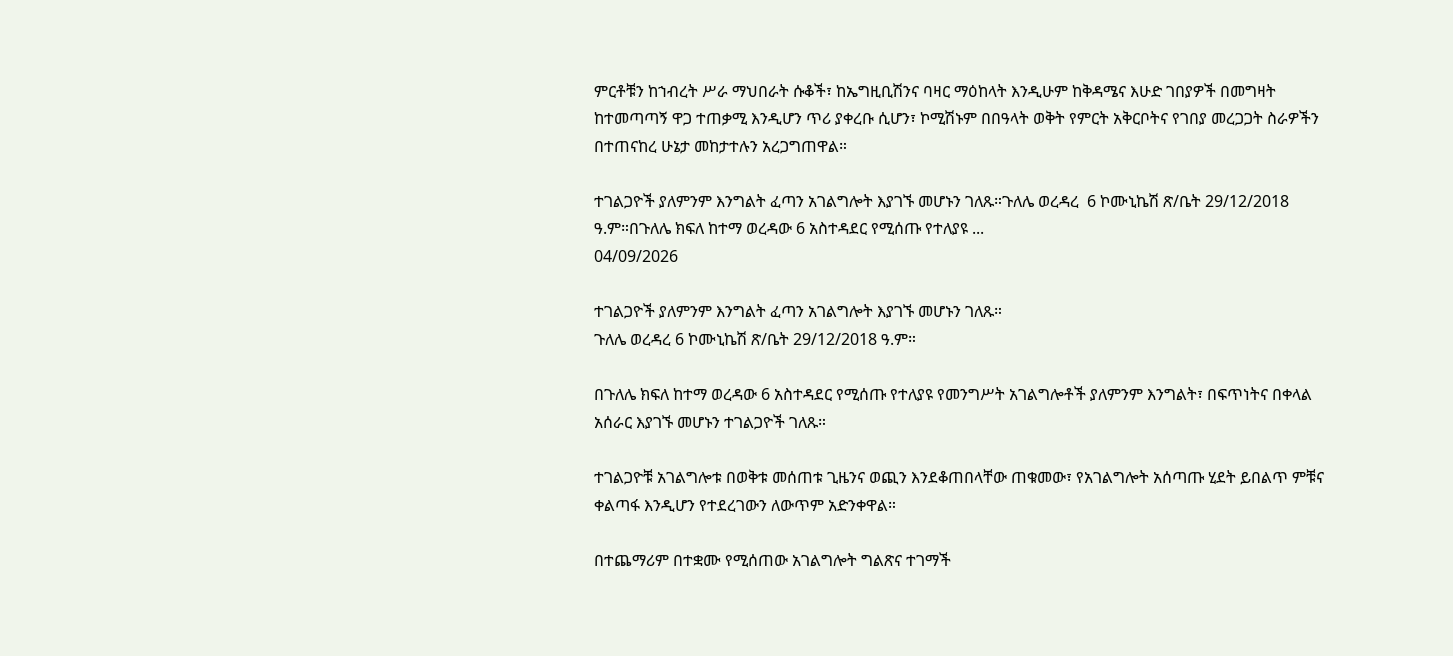ምርቶቹን ከኀብረት ሥራ ማህበራት ሱቆች፣ ከኤግዚቢሽንና ባዛር ማዕከላት እንዲሁም ከቅዳሜና እሁድ ገበያዎች በመግዛት ከተመጣጣኝ ዋጋ ተጠቃሚ እንዲሆን ጥሪ ያቀረቡ ሲሆን፣ ኮሚሽኑም በበዓላት ወቅት የምርት አቅርቦትና የገበያ መረጋጋት ስራዎችን በተጠናከረ ሁኔታ መከታተሉን አረጋግጠዋል።

ተገልጋዮች ያለምንም እንግልት ፈጣን አገልግሎት እያገኙ መሆኑን ገለጹ።ጉለሌ ወረዳረ  6 ኮሙኒኬሽ ጽ/ቤት 29/12/2018 ዓ.ም።በጉለሌ ክፍለ ከተማ ወረዳው 6 አስተዳደር የሚሰጡ የተለያዩ ...
04/09/2026

ተገልጋዮች ያለምንም እንግልት ፈጣን አገልግሎት እያገኙ መሆኑን ገለጹ።
ጉለሌ ወረዳረ 6 ኮሙኒኬሽ ጽ/ቤት 29/12/2018 ዓ.ም።

በጉለሌ ክፍለ ከተማ ወረዳው 6 አስተዳደር የሚሰጡ የተለያዩ የመንግሥት አገልግሎቶች ያለምንም እንግልት፣ በፍጥነትና በቀላል አሰራር እያገኙ መሆኑን ተገልጋዮች ገለጹ።

ተገልጋዮቹ አገልግሎቱ በወቅቱ መሰጠቱ ጊዜንና ወጪን እንደቆጠበላቸው ጠቁመው፣ የአገልግሎት አሰጣጡ ሂደት ይበልጥ ምቹና ቀልጣፋ እንዲሆን የተደረገውን ለውጥም አድንቀዋል።

በተጨማሪም በተቋሙ የሚሰጠው አገልግሎት ግልጽና ተገማች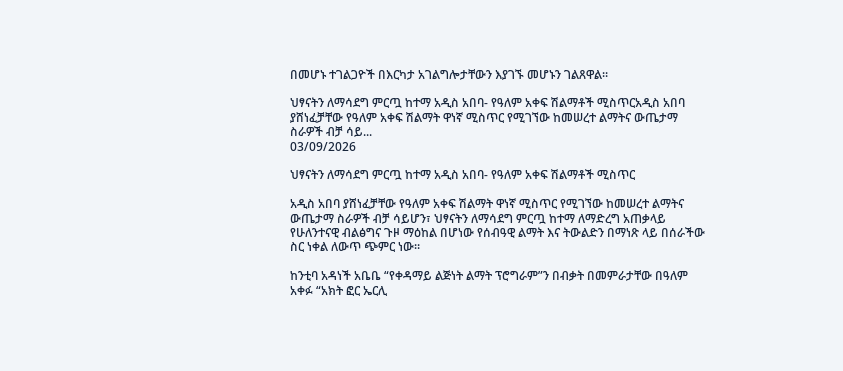በመሆኑ ተገልጋዮች በእርካታ አገልግሎታቸውን እያገኙ መሆኑን ገልጸዋል።

ህፃናትን ለማሳደግ ምርጧ ከተማ አዲስ አበባ- የዓለም አቀፍ ሽልማቶች ሚስጥርአዲስ አበባ ያሸነፈቻቸው የዓለም አቀፍ ሽልማት ዋነኛ ሚስጥር የሚገኘው ከመሠረተ ልማትና ውጤታማ  ስራዎች ብቻ ሳይ...
03/09/2026

ህፃናትን ለማሳደግ ምርጧ ከተማ አዲስ አበባ- የዓለም አቀፍ ሽልማቶች ሚስጥር

አዲስ አበባ ያሸነፈቻቸው የዓለም አቀፍ ሽልማት ዋነኛ ሚስጥር የሚገኘው ከመሠረተ ልማትና ውጤታማ ስራዎች ብቻ ሳይሆን፣ ህፃናትን ለማሳደግ ምርጧ ከተማ ለማድረግ አጠቃላይ የሁለንተናዊ ብልፅግና ጉዞ ማዕከል በሆነው የሰብዓዊ ልማት እና ትውልድን በማነጽ ላይ በሰራችው ስር ነቀል ለውጥ ጭምር ነው።

ከንቲባ አዳነች አቤቤ “የቀዳማይ ልጅነት ልማት ፕሮግራም”ን በብቃት በመምራታቸው በዓለም አቀፉ “አክት ፎር ኤርሊ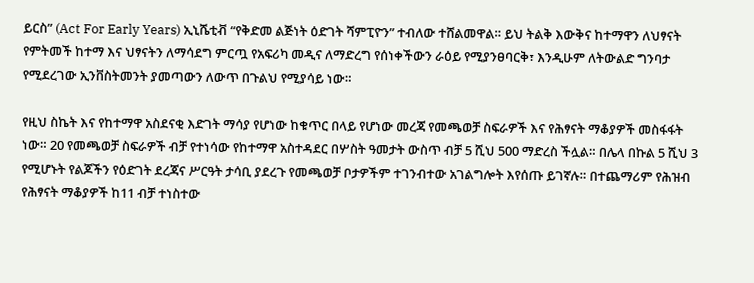ይርስ” (Act For Early Years) ኢኒሼቲቭ “የቅድመ ልጅነት ዕድገት ሻምፒዮን” ተብለው ተሸልመዋል። ይህ ትልቅ እውቅና ከተማዋን ለህፃናት የምትመች ከተማ እና ህፃናትን ለማሳደግ ምርጧ የአፍሪካ መዲና ለማድረግ የሰነቀችውን ራዕይ የሚያንፀባርቅ፣ እንዲሁም ለትውልድ ግንባታ የሚደረገው ኢንቨስትመንት ያመጣውን ለውጥ በጉልህ የሚያሳይ ነው።

የዚህ ስኬት እና የከተማዋ አስደናቂ እድገት ማሳያ የሆነው ከቁጥር በላይ የሆነው መረጃ የመጫወቻ ስፍራዎች እና የሕፃናት ማቆያዎች መስፋፋት ነው። 20 የመጫወቻ ስፍራዎች ብቻ የተነሳው የከተማዋ አስተዳደር በሦስት ዓመታት ውስጥ ብቻ 5 ሺህ 500 ማድረስ ችሏል። በሌላ በኩል 5 ሺህ 3 የሚሆኑት የልጆችን የዕድገት ደረጃና ሥርዓት ታሳቢ ያደረጉ የመጫወቻ ቦታዎችም ተገንብተው አገልግሎት እየሰጡ ይገኛሉ። በተጨማሪም የሕዝብ የሕፃናት ማቆያዎች ከ11 ብቻ ተነስተው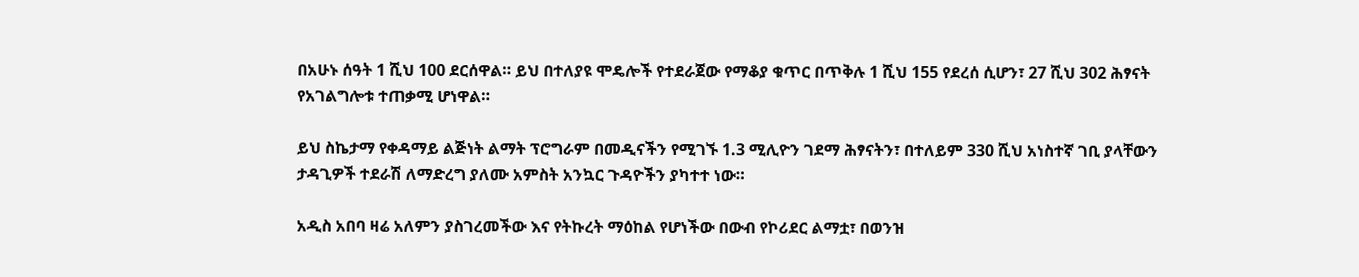በአሁኑ ሰዓት 1 ሺህ 100 ደርሰዋል። ይህ በተለያዩ ሞዴሎች የተደራጀው የማቆያ ቁጥር በጥቅሉ 1 ሺህ 155 የደረሰ ሲሆን፣ 27 ሺህ 302 ሕፃናት የአገልግሎቱ ተጠቃሚ ሆነዋል።

ይህ ስኬታማ የቀዳማይ ልጅነት ልማት ፕሮግራም በመዲናችን የሚገኙ 1.3 ሚሊዮን ገደማ ሕፃናትን፣ በተለይም 330 ሺህ አነስተኛ ገቢ ያላቸውን ታዳጊዎች ተደራሽ ለማድረግ ያለሙ አምስት አንኳር ጉዳዮችን ያካተተ ነው።

አዲስ አበባ ዛሬ አለምን ያስገረመችው እና የትኩረት ማዕከል የሆነችው በውብ የኮሪደር ልማቷ፣ በወንዝ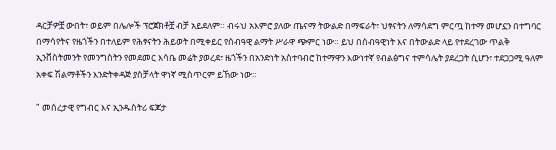ዳርቻዎቿ ውበት፣ ወይም በሌሎች ፕሮጀክቶቿ ብቻ አይደለም። ብሩህ አእምሮ ያለው ጤናማ ትውልድ በማፍራት፣ ህፃናትን ለማሳደግ ምርጧ ከተማ መሆኗን በተግባር በማሳየትና የዜጎችን በተለይም የሕፃናትን ሕይወት በሚቀይር የሰብዓዊ ልማት ሥራዋ ጭምር ነው። ይህ በሰብዓዊነት እና በትውልድ ላይ የተደረገው ጥልቅ ኢንቨስትመንት የመንግስትን የመደመር እሳቤ መሬት ያወረደ፣ ዜጎችን በአንድነት አስተባብሮ ከተማዋን እውነተኛ የብልፅግና ተምሳሌት ያደረጋት ሲሆን፣ ተደጋጋሚ ዓለም አቀፍ ሽልማቶችን እንድትቀዳጅ ያስቻላት ዋነኛ ሚስጥርም ይኸው ነው።

" መሰረታዊ የግብር እና ኢንዱስትሪ ፍጆታ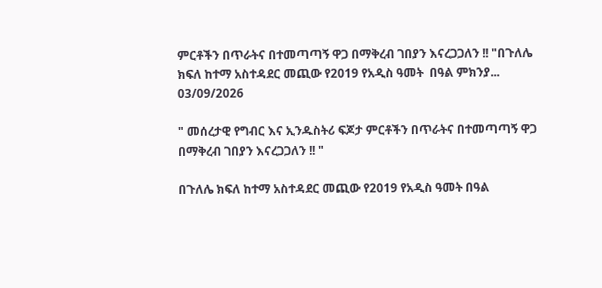ምርቶችን በጥራትና በተመጣጣኝ ዋጋ በማቅረብ ገበያን እናረጋጋለን !! "በጉለሌ ክፍለ ከተማ አስተዳደር መጪው የ2019 የአዲስ ዓመት  በዓል ምክንያ...
03/09/2026

" መሰረታዊ የግብር እና ኢንዱስትሪ ፍጆታ ምርቶችን በጥራትና በተመጣጣኝ ዋጋ በማቅረብ ገበያን እናረጋጋለን !! "

በጉለሌ ክፍለ ከተማ አስተዳደር መጪው የ2019 የአዲስ ዓመት በዓል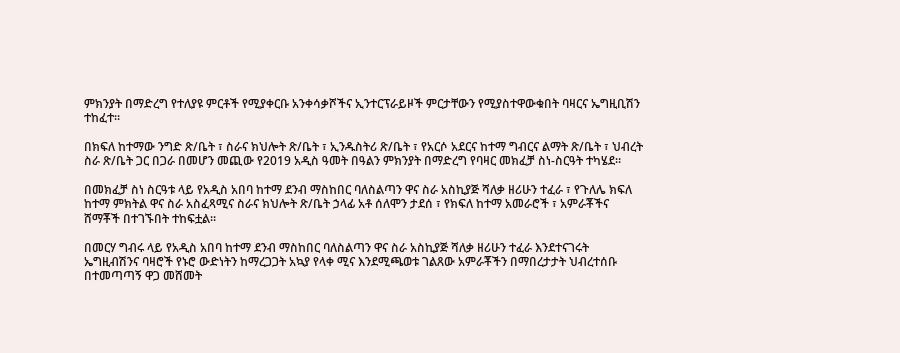ምክንያት በማድረግ የተለያዩ ምርቶች የሚያቀርቡ አንቀሳቃሾችና ኢንተርፕራይዞች ምርታቸውን የሚያስተዋውቁበት ባዛርና ኤግዚቢሽን ተከፈተ።

በክፍለ ከተማው ንግድ ጽ/ቤት ፣ ስራና ክህሎት ጽ/ቤት ፣ ኢንዱስትሪ ጽ/ቤት ፣ የአርሶ አደርና ከተማ ግብርና ልማት ጽ/ቤት ፣ ህብረት ስራ ጽ/ቤት ጋር በጋራ በመሆን መጪው የ2019 አዲስ ዓመት በዓልን ምክንያት በማድረግ የባዛር መክፈቻ ስነ-ስርዓት ተካሄደ።

በመክፈቻ ስነ ስርዓቱ ላይ የአዲስ አበባ ከተማ ደንብ ማስከበር ባለስልጣን ዋና ስራ አስኪያጅ ሻለቃ ዘሪሁን ተፈራ ፣ የጉለሌ ክፍለ ከተማ ምክትል ዋና ስራ አስፈጻሚና ስራና ክህሎት ጽ/ቤት ኃላፊ አቶ ሰለሞን ታደሰ ፣ የክፍለ ከተማ አመራሮች ፣ አምራቾችና ሸማቾች በተገኙበት ተከፍቷል።

በመርሃ ግብሩ ላይ የአዲስ አበባ ከተማ ደንብ ማስከበር ባለስልጣን ዋና ስራ አስኪያጅ ሻለቃ ዘሪሁን ተፈራ እንደተናገሩት ኤግዚብሽንና ባዛሮች የኑሮ ውድነትን ከማረጋጋት አኳያ የላቀ ሚና እንደሚጫወቱ ገልጸው አምራቾችን በማበረታታት ህብረተሰቡ በተመጣጣኝ ዋጋ መሸመት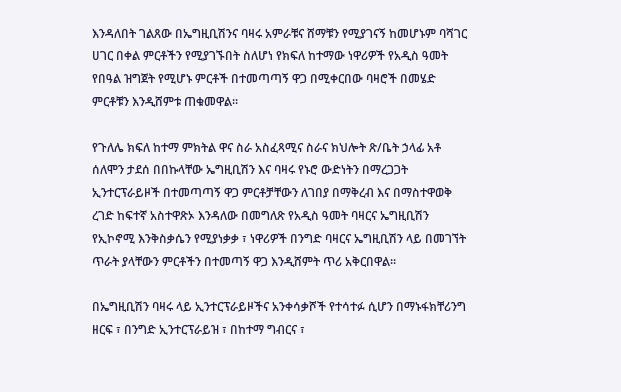እንዳለበት ገልጸው በኤግዚቢሽንና ባዛሩ አምራቹና ሸማቹን የሚያገናኝ ከመሆኑም ባሻገር ሀገር በቀል ምርቶችን የሚያገኙበት ስለሆነ የክፍለ ከተማው ነዋሪዎች የአዲስ ዓመት የበዓል ዝግጀት የሚሆኑ ምርቶች በተመጣጣኝ ዋጋ በሚቀርበው ባዛሮች በመሄድ ምርቶቹን እንዲሸምቱ ጠቁመዋል፡፡

የጉለሌ ክፍለ ከተማ ምክትል ዋና ስራ አስፈጻሚና ስራና ክህሎት ጽ/ቤት ኃላፊ አቶ ሰለሞን ታደሰ በበኩላቸው ኤግዚቢሽን እና ባዛሩ የኑሮ ውድነትን በማረጋጋት ኢንተርፕራይዞች በተመጣጣኝ ዋጋ ምርቶቻቸውን ለገበያ በማቅረብ እና በማስተዋወቅ ረገድ ከፍተኛ አስተዋጽኦ እንዳለው በመግለጽ የአዲስ ዓመት ባዛርና ኤግዚቢሽን የኢኮኖሚ እንቅስቃሴን የሚያነቃቃ ፣ ነዋሪዎች በንግድ ባዛርና ኤግዚቢሽን ላይ በመገኘት ጥራት ያላቸውን ምርቶችን በተመጣኝ ዋጋ እንዲሸምት ጥሪ አቅርበዋል።

በኤግዚቢሽን ባዛሩ ላይ ኢንተርፕራይዞችና አንቀሳቃሾች የተሳተፉ ሲሆን በማኑፋክቸሪንግ ዘርፍ ፣ በንግድ ኢንተርፕራይዝ ፣ በከተማ ግብርና ፣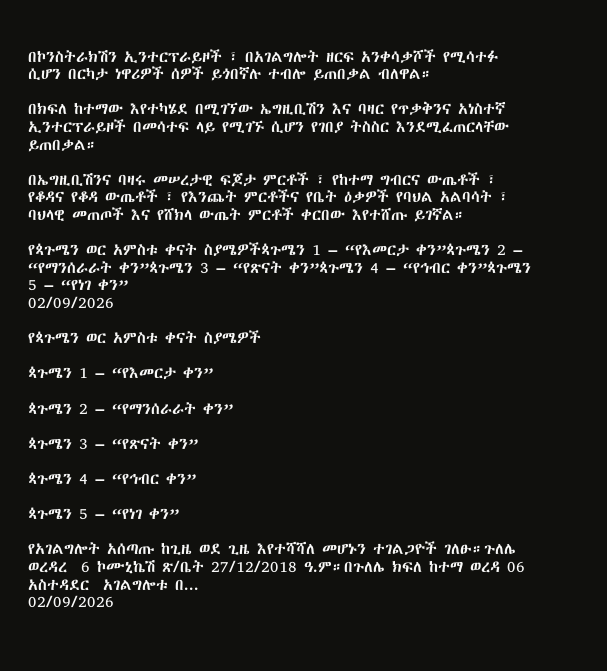በኮንስትራክሽን ኢንተርፕራይዞች ፣ በአገልግሎት ዘርፍ አንቀሳቃሾች የሚሳተፉ ሲሆን በርካታ ነዋሪዎች ሰዎች ይጎበኛሉ ተብሎ ይጠበቃል ብለዋል።

በክፍለ ከተማው እየተካሄደ በሚገኘው ኤግዚቢሽን እና ባዛር የጥቃቅንና አነስተኛ ኢንተርፕራይዞች በመሳተፍ ላይ የሚገኙ ሲሆን የገበያ ትስስር እንደሚፈጠርላቸው ይጠበቃል።

በኤግዚቢሽንና ባዛሩ መሠረታዊ ፍጆታ ምርቶች ፣ የከተማ ግብርና ውጤቶች ፣ የቆዳና የቆዳ ውጤቶች ፣ የእንጨት ምርቶችና የቤት ዕቃዎች የባህል አልባሳት ፣ ባህላዊ መጠጦች እና የሸክላ ውጤት ምርቶች ቀርበው እየተሸጡ ይገኛል።

የጳጉሜን ወር አምስቱ ቀናት ስያሜዎችጳጉሜን 1 – “የእመርታ ቀን”ጳጉሜን 2 – “የማንሰራራት ቀን”ጳጉሜን 3 – “የጽናት ቀን”ጳጉሜን 4 – “የኅብር ቀን”ጳጉሜን 5 – “የነገ ቀን”
02/09/2026

የጳጉሜን ወር አምስቱ ቀናት ስያሜዎች

ጳጉሜን 1 – “የእመርታ ቀን”

ጳጉሜን 2 – “የማንሰራራት ቀን”

ጳጉሜን 3 – “የጽናት ቀን”

ጳጉሜን 4 – “የኅብር ቀን”

ጳጉሜን 5 – “የነገ ቀን”

የአገልግሎት አሰጣጡ ከጊዜ ወደ ጊዜ እየተሻሻለ መሆኑን ተገልጋዮች ገለፁ።ጉለሌ ወረዳረ  6 ኮሙኒኬሽ ጽ/ቤት 27/12/2018 ዓ.ም።በጉለሌ ክፍለ ከተማ ወረዳ 06 አስተዳደር  አገልግሎቱ በ...
02/09/2026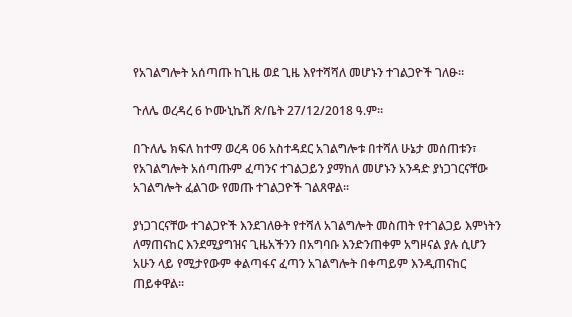የአገልግሎት አሰጣጡ ከጊዜ ወደ ጊዜ እየተሻሻለ መሆኑን ተገልጋዮች ገለፁ።

ጉለሌ ወረዳረ 6 ኮሙኒኬሽ ጽ/ቤት 27/12/2018 ዓ.ም።

በጉለሌ ክፍለ ከተማ ወረዳ 06 አስተዳደር አገልግሎቱ በተሻለ ሁኔታ መሰጠቱን፣ የአገልግሎት አሰጣጡም ፈጣንና ተገልጋይን ያማከለ መሆኑን አንዳድ ያነጋገርናቸው አገልግሎት ፈልገው የመጡ ተገልጋዮች ገልጸዋል።

ያነጋገርናቸው ተገልጋዮች እንደገለፁት የተሻለ አገልግሎት መስጠት የተገልጋይ እምነትን ለማጠናከር እንደሚያግዝና ጊዜአችንን በአግባቡ እንድንጠቀም አግዞናል ያሉ ሲሆን አሁን ላይ የሚታየውም ቀልጣፋና ፈጣን አገልግሎት በቀጣይም እንዲጠናከር ጠይቀዋል።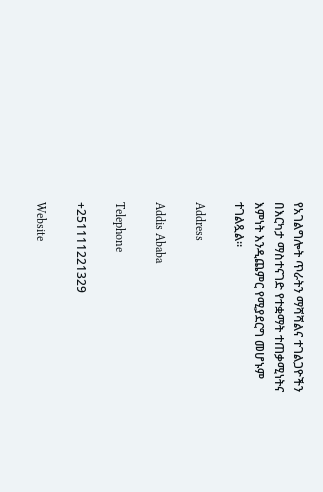የአገልግሎት ጥራትን ማሻሻልና ተገልጋዮችን በእርካታ ማስተናገድ የተቋማት ተጠቃሚነትና እምነት እንዲጨምር የሚያደርግ መሆኑም ተገልጿል።

Address

Addis Ababa

Telephone

+251111221329

Website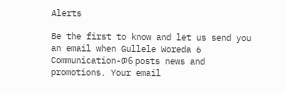Alerts

Be the first to know and let us send you an email when Gullele Woreda 6 Communication-ወ6 posts news and promotions. Your email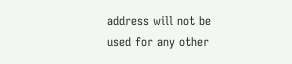address will not be used for any other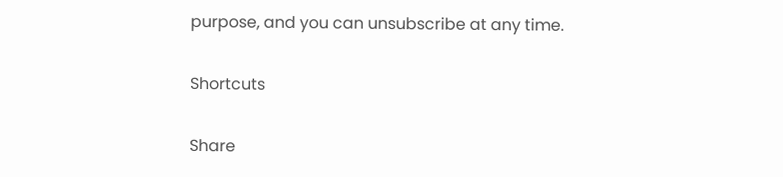purpose, and you can unsubscribe at any time.

Shortcuts

Share